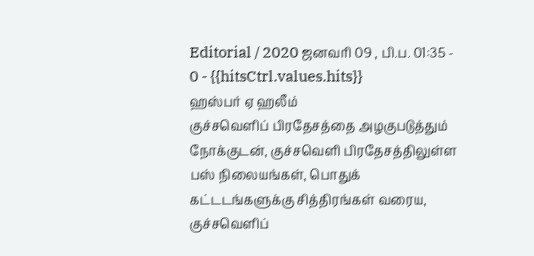Editorial / 2020 ஜனவரி 09 , பி.ப. 01:35 - 0 - {{hitsCtrl.values.hits}}
ஹஸ்பர் ஏ ஹலீம்
குச்சவெளிப் பிரதேசத்தை அழகுபடுத்தும் நோக்குடன், குச்சவெளி பிரதேசத்திலுள்ள பஸ் நிலையங்கள், பொதுக் கட்டடங்களுக்கு சித்திரங்கள் வரைய, குச்சவெளிப்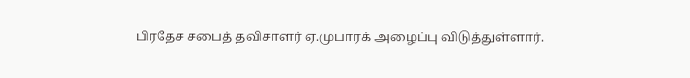பிரதேச சபைத் தவிசாளர் ஏ.முபாரக் அழைப்பு விடுத்துள்ளார்.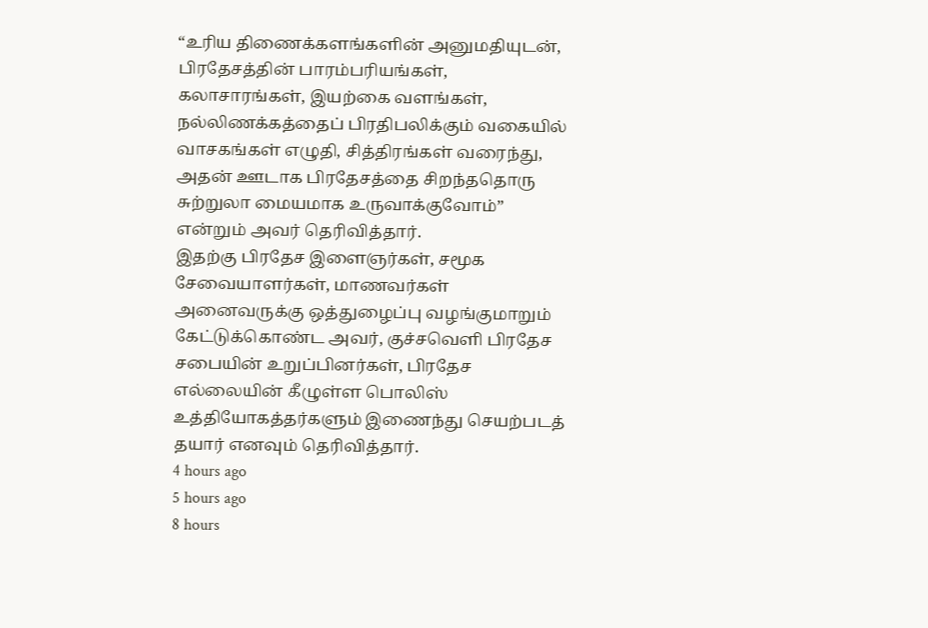“உரிய திணைக்களங்களின் அனுமதியுடன், பிரதேசத்தின் பாரம்பரியங்கள், கலாசாரங்கள், இயற்கை வளங்கள், நல்லிணக்கத்தைப் பிரதிபலிக்கும் வகையில் வாசகங்கள் எழுதி, சித்திரங்கள் வரைந்து, அதன் ஊடாக பிரதேசத்தை சிறந்ததொரு சுற்றுலா மையமாக உருவாக்குவோம்” என்றும் அவர் தெரிவித்தார்.
இதற்கு பிரதேச இளைஞர்கள், சமூக சேவையாளர்கள், மாணவர்கள் அனைவருக்கு ஒத்துழைப்பு வழங்குமாறும் கேட்டுக்கொண்ட அவர், குச்சவெளி பிரதேச சபையின் உறுப்பினர்கள், பிரதேச எல்லையின் கீழுள்ள பொலிஸ் உத்தியோகத்தர்களும் இணைந்து செயற்படத் தயார் எனவும் தெரிவித்தார்.
4 hours ago
5 hours ago
8 hours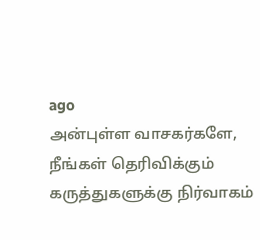ago
அன்புள்ள வாசகர்களே,
நீங்கள் தெரிவிக்கும் கருத்துகளுக்கு நிர்வாகம்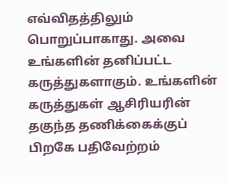எவ்விதத்திலும் பொறுப்பாகாது. அவை உங்களின் தனிப்பட்ட கருத்துகளாகும். உங்களின் கருத்துகள் ஆசிரியரின் தகுந்த தணிக்கைக்குப் பிறகே பதிவேற்றம்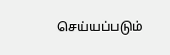செய்யப்படும்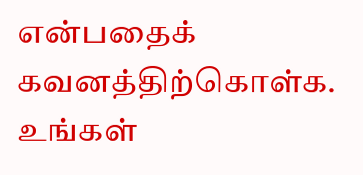என்பதைக் கவனத்திற்கொள்க. உங்கள்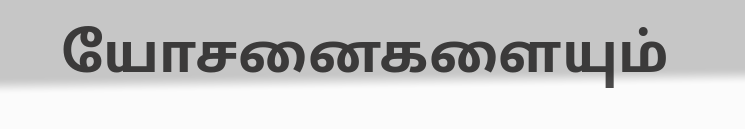யோசனைகளையும்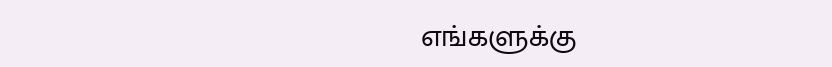எங்களுக்கு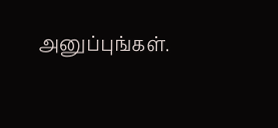அனுப்புங்கள்.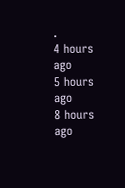.
4 hours ago
5 hours ago
8 hours ago